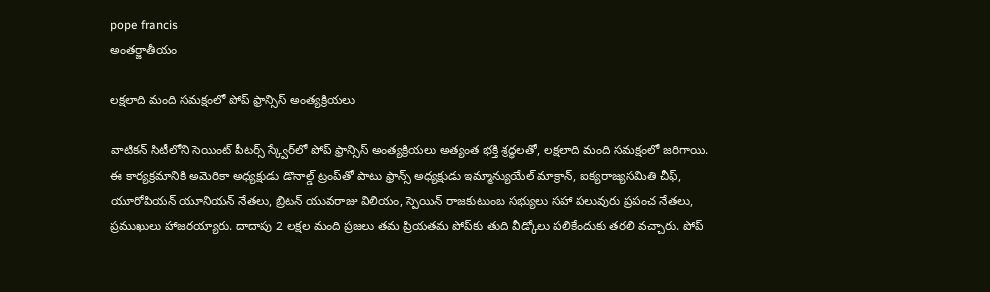pope francis
అంతర్జాతీయం

లక్షలాది మంది సమక్షంలో పోప్ ఫ్రాన్సిస్ అంత్యక్రియలు

వాటికన్ సిటీలోని సెయింట్ పీటర్స్ స్క్వేర్‌లో పోప్ ఫ్రాన్సిస్ అంత్యక్రియలు అత్యంత భక్తి శ్రద్ధలతో, లక్షలాది మంది సమక్షంలో జరిగాయి. ఈ కార్యక్రమానికి అమెరికా అధ్యక్షుడు డొనాల్డ్ ట్రంప్‌తో పాటు ఫ్రాన్స్ అధ్యక్షుడు ఇమ్మాన్యుయేల్ మాక్రాన్, ఐక్యరాజ్యసమితి చీఫ్, యూరోపియన్ యూనియన్ నేతలు, బ్రిటన్ యువరాజు విలియం, స్పెయిన్ రాజకుటుంబ సభ్యులు సహా పలువురు ప్రపంచ నేతలు, ప్రముఖులు హాజరయ్యారు. దాదాపు 2 లక్షల మంది ప్రజలు తమ ప్రియతమ పోప్‌కు తుది వీడ్కోలు పలికేందుకు తరలి వచ్చారు. పోప్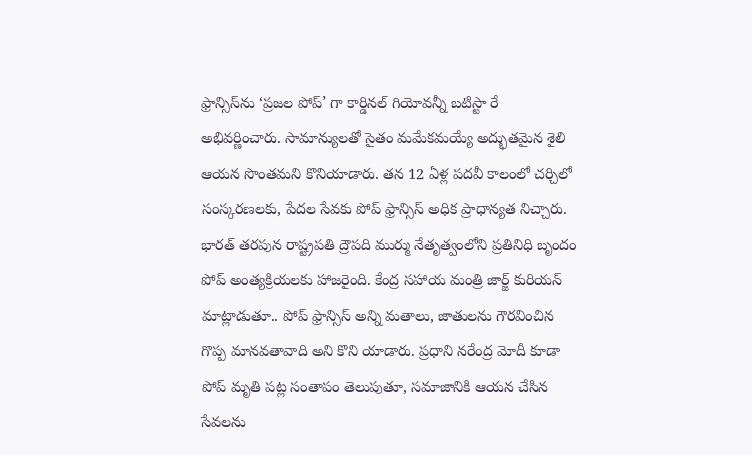ఫ్రాన్సిస్‌ను ‘ప్రజల పోప్’ గా కార్డినల్ గియోవన్నీ బటిస్టా రే అభివర్ణించారు. సామాన్యులతో సైతం మమేకమయ్యే అద్భుతమైన శైలి ఆయన సొంతమని కొనియాడారు. తన 12 ఏళ్ల పదవీ కాలంలో చర్చిలో సంస్కరణలకు, పేదల సేవకు పోప్ ఫ్రాన్సిస్ అధిక ప్రాధాన్యత నిచ్చారు. భారత్ తరపున రాష్ట్రపతి ద్రౌపది ముర్ము నేతృత్వంలోని ప్రతినిధి బృందం పోప్ అంత్యక్రియలకు హాజరైంది. కేంద్ర సహాయ మంత్రి జార్జ్ కురియన్ మాట్లాడుతూ.. పోప్ ఫ్రాన్సిస్ అన్ని మతాలు, జాతులను గౌరవించిన గొప్ప మానవతావాది అని కొని యాడారు. ప్రధాని నరేంద్ర మోదీ కూడా పోప్ మృతి పట్ల సంతాపం తెలుపుతూ, సమాజానికి ఆయన చేసిన సేవలను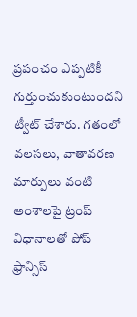ప్రపంచం ఎప్పటికీ గుర్తుంచుకుంటుందని ట్వీట్ చేశారు. గతంలో వలసలు, వాతావరణ మార్పులు వంటి అంశాలపై ట్రంప్ విధానాలతో పోప్ ఫ్రాన్సిస్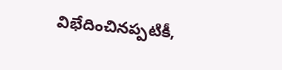విభేదించినప్పటికీ,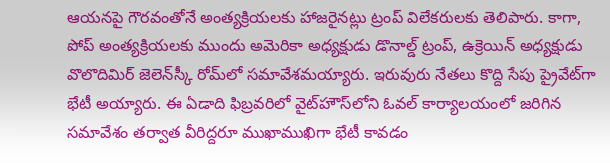ఆయనపై గౌరవంతోనే అంత్యక్రియలకు హాజరైనట్లు ట్రంప్ విలేకరులకు తెలిపారు. కాగా, పోప్ అంత్యక్రియలకు ముందు అమెరికా అధ్యక్షుడు డొనాల్డ్ ట్రంప్, ఉక్రెయిన్ అధ్యక్షుడు వొలొదిమిర్ జెలెన్‌స్కీ రోమ్‌లో సమావేశమయ్యారు. ఇరువురు నేతలు కొద్ది సేపు ప్రైవేట్‌గా భేటీ అయ్యారు. ఈ ఏడాది ఫిబ్రవరిలో వైట్‌హౌస్‌లోని ఓవల్ కార్యాలయంలో జరిగిన సమావేశం తర్వాత వీరిద్దరూ ముఖాముఖిగా భేటీ కావడం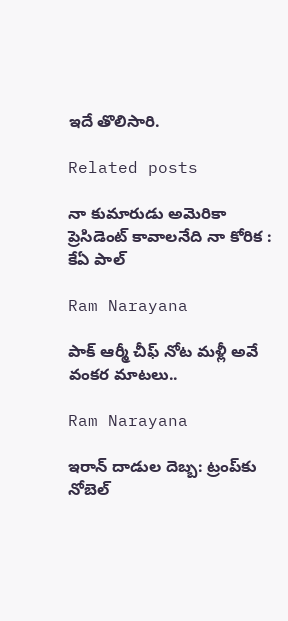ఇదే తొలిసారి.

Related posts

నా కుమారుడు అమెరికా ప్రెసిడెంట్ కావాలనేది నా కోరిక : కేఏ పాల్

Ram Narayana

పాక్ ఆర్మీ చీఫ్ నోట మళ్లీ అవే వంకర మాటలు..

Ram Narayana

ఇరాన్ దాడుల దెబ్బ: ట్రంప్‌కు నోబెల్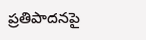ప్రతిపాదనపై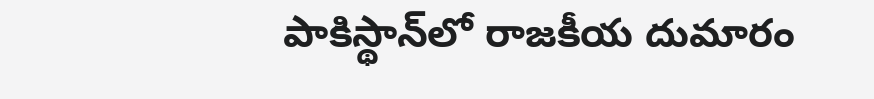పాకిస్థాన్‌లో రాజకీయ దుమారం